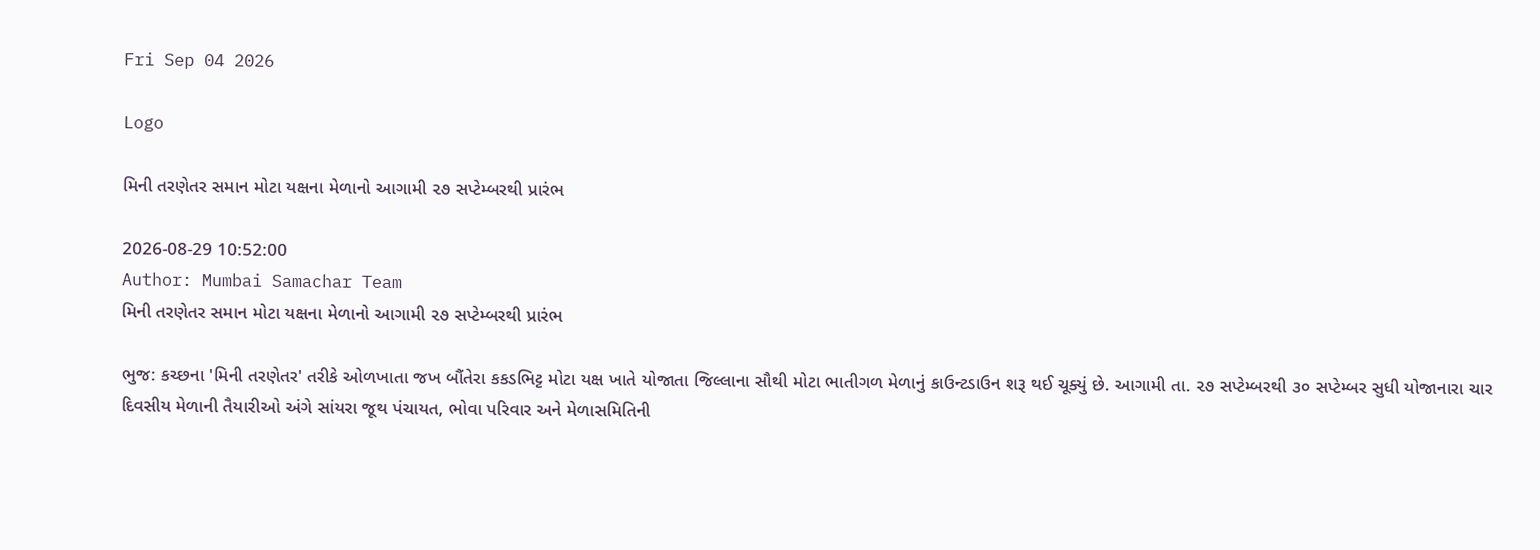Fri Sep 04 2026

Logo

મિની તરણેતર સમાન મોટા યક્ષના મેળાનો આગામી ૨૭ સપ્ટેમ્બરથી પ્રારંભ

2026-08-29 10:52:00
Author: Mumbai Samachar Team
મિની તરણેતર સમાન મોટા યક્ષના મેળાનો આગામી ૨૭ સપ્ટેમ્બરથી પ્રારંભ

ભુજ: કચ્છના 'મિની તરણેતર' તરીકે ઓળખાતા જખ બૌંતેરા કકડભિટ્ટ મોટા યક્ષ ખાતે યોજાતા જિલ્લાના સૌથી મોટા ભાતીગળ મેળાનું કાઉન્ટડાઉન શરૂ થઈ ચૂક્યું છે. આગામી તા. ૨૭ સપ્ટેમ્બરથી ૩૦ સપ્ટેમ્બર સુધી યોજાનારા ચાર દિવસીય મેળાની તૈયારીઓ અંગે સાંયરા જૂથ પંચાયત, ભોવા પરિવાર અને મેળાસમિતિની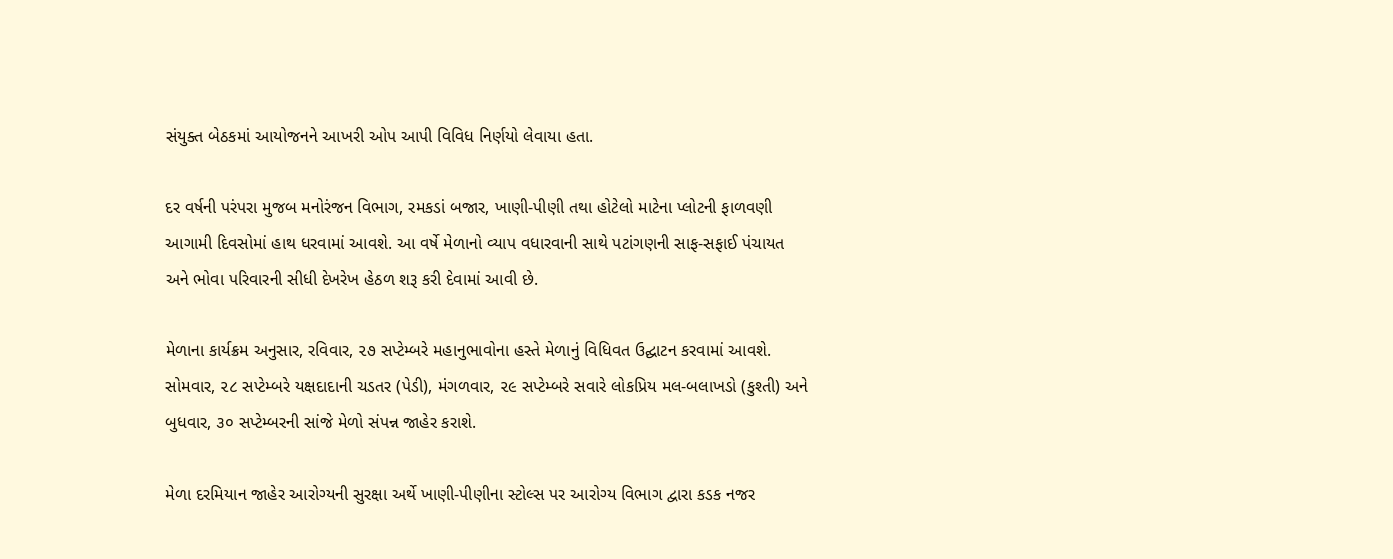સંયુક્ત બેઠકમાં આયોજનને આખરી ઓપ આપી વિવિધ નિર્ણયો લેવાયા હતા.

દર વર્ષની પરંપરા મુજબ મનોરંજન વિભાગ, રમકડાં બજાર, ખાણી-પીણી તથા હોટેલો માટેના પ્લોટની ફાળવણી આગામી દિવસોમાં હાથ ધરવામાં આવશે. આ વર્ષે મેળાનો વ્યાપ વધારવાની સાથે પટાંગણની સાફ-સફાઈ પંચાયત અને ભોવા પરિવારની સીધી દેખરેખ હેઠળ શરૂ કરી દેવામાં આવી છે.

મેળાના કાર્યક્રમ અનુસાર, રવિવાર, ૨૭ સપ્ટેમ્બરે મહાનુભાવોના હસ્તે મેળાનું વિધિવત ઉદ્ઘાટન કરવામાં આવશે. સોમવાર, ૨૮ સપ્ટેમ્બરે યક્ષદાદાની ચડતર (પેડી), મંગળવાર, ૨૯ સપ્ટેમ્બરે સવારે લોકપ્રિય મલ-બલાખડો (કુશ્તી) અને બુધવાર, ૩૦ સપ્ટેમ્બરની સાંજે મેળો સંપન્ન જાહેર કરાશે.

મેળા દરમિયાન જાહેર આરોગ્યની સુરક્ષા અર્થે ખાણી-પીણીના સ્ટોલ્સ પર આરોગ્ય વિભાગ દ્વારા કડક નજર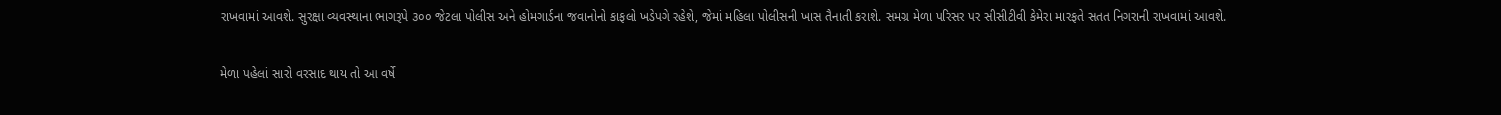રાખવામાં આવશે. સુરક્ષા વ્યવસ્થાના ભાગરૂપે ૩૦૦ જેટલા પોલીસ અને હોમગાર્ડના જવાનોનો કાફલો ખડેપગે રહેશે, જેમાં મહિલા પોલીસની ખાસ તૈનાતી કરાશે. સમગ્ર મેળા પરિસર પર સીસીટીવી કેમેરા મારફતે સતત નિગરાની રાખવામાં આવશે.

મેળા પહેલાં સારો વરસાદ થાય તો આ વર્ષે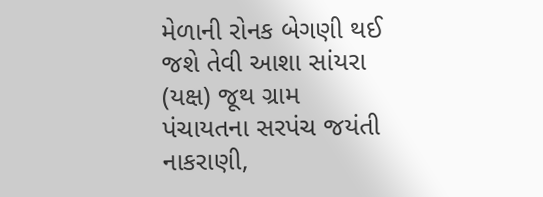મેળાની રોનક બેગણી થઈ જશે તેવી આશા સાંયરા (યક્ષ) જૂથ ગ્રામ પંચાયતના સરપંચ જયંતી નાકરાણી,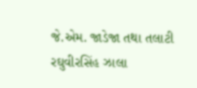જે.એમ. જાડેજા તથા તલાટી રઘુવીરસિંહ ઝાલા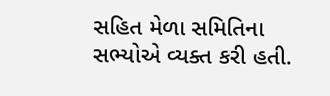સહિત મેળા સમિતિના સભ્યોએ વ્યક્ત કરી હતી.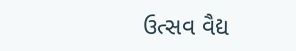ઉત્સવ વૈદ્ય